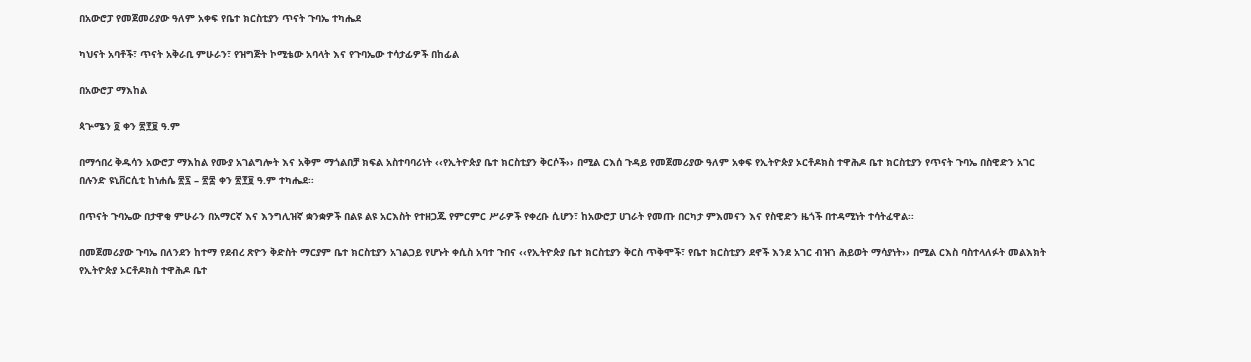በአውሮፓ የመጀመሪያው ዓለም አቀፍ የቤተ ክርስቲያን ጥናት ጉባኤ ተካሔደ

ካህናት አባቶች፣ ጥናት አቅራቢ ምሁራን፣ የዝግጅት ኮሚቴው አባላት እና የጉባኤው ተሳታፊዎች በከፊል

በአውሮፓ ማእከል

ጳጕሜን ፬ ቀን ፳፻፱ ዓ.ም

በማኅበረ ቅዱሳን አውሮፓ ማእከል የሙያ አገልግሎት እና አቅም ማጎልበቻ ክፍል አስተባባሪነት ‹‹የኢትዮጵያ ቤተ ክርስቲያን ቅርሶች›› በሚል ርእሰ ጉዳይ የመጀመሪያው ዓለም አቀፍ የኢትዮጵያ ኦርቶዶክስ ተዋሕዶ ቤተ ክርስቲያን የጥናት ጉባኤ በስዊድን አገር በሉንድ ዩኒቨርሲቲ ከነሐሴ ፳፯ – ፳፰ ቀን ፳፻፱ ዓ.ም ተካሔደ፡፡

በጥናት ጉባኤው በታዋቂ ምሁራን በአማርኛ እና እንግሊዝኛ ቋንቋዎች በልዩ ልዩ አርእስት የተዘጋጁ የምርምር ሥራዎች የቀረቡ ሲሆን፣ ከአውሮፓ ሀገራት የመጡ በርካታ ምእመናን እና የስዊድን ዜጎች በተዳሚነት ተሳትፈዋል፡፡

በመጀመሪያው ጉባኤ በለንደን ከተማ የደብረ ጽዮን ቅድስት ማርያም ቤተ ክርስቲያን አገልጋይ የሆኑት ቀሲስ አባተ ጉበና ‹‹የኢትዮጵያ ቤተ ክርስቲያን ቅርስ ጥቅሞች፣ የቤተ ክርስቲያን ደኖች እንደ አገር ብዝኀ ሕይወት ማሳያነት›› በሚል ርእስ ባስተላለፉት መልእክት የኢትዮጵያ ኦርቶዶክስ ተዋሕዶ ቤተ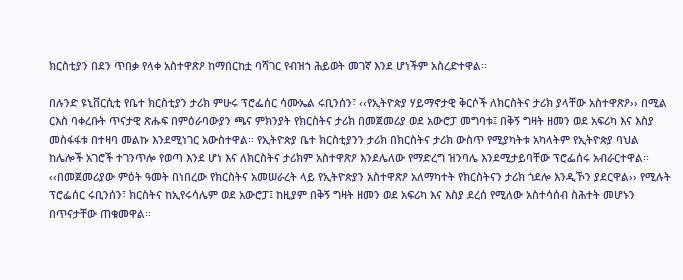ክርስቲያን በደን ጥበቃ የላቀ አስተዋጽዖ ከማበርከቷ ባሻገር የብዝኀ ሕይወት መገኛ እንደ ሆነችም አስረድተዋል፡፡

በሉንድ ዩኒቨርሲቲ የቤተ ክርስቲያን ታሪክ ምሁሩ ፕሮፌሰር ሳሙኤል ሩቢንሰን፣ ‹‹የኢትዮጵያ ሃይማኖታዊ ቅርሶች ለክርስትና ታሪክ ያላቸው አስተዋጽዖ›› በሚል ርእስ ባቀረቡት ጥናታዊ ጽሑፍ በምዕራባውያን ጫና ምክንያት የክርስትና ታሪክ በመጀመሪያ ወደ አውሮፓ መግባቱ፤ በቅኝ ግዛት ዘመን ወደ አፍሪካ እና እስያ መስፋፋቱ በተዛባ መልኩ እንደሚነገር አውስተዋል፡፡ የኢትዮጵያ ቤተ ክርስቲያንን ታሪክ በክርስትና ታሪክ ውስጥ የሚያካትቱ አካላትም የኢትዮጵያ ባህል ከሌሎች አገሮች ተገንጥሎ የወጣ እንደ ሆነ እና ለክርስትና ታሪክም አስተዋጽዖ እንደሌለው የማድረግ ዝንባሌ እንደሚታይባቸው ፕሮፌሰሩ አብራርተዋል፡፡ ‹‹በመጀመሪያው ምዕት ዓመት በነበረው የክርስትና አመሠራረት ላይ የኢትዮጵያን አስተዋጽዖ አለማካተት የክርስትናን ታሪክ ጎደሎ እንዲኾን ያደርዋል›› የሚሉት ፕሮፌሰር ሩቢንሰን፣ ክርስትና ከኢየሩሳሌም ወደ አውሮፓ፤ ከዚያም በቅኝ ግዛት ዘመን ወደ አፍሪካ እና እስያ ደረሰ የሚለው አስተሳሰብ ስሕተት መሆኑን በጥናታቸው ጠቁመዋል፡፡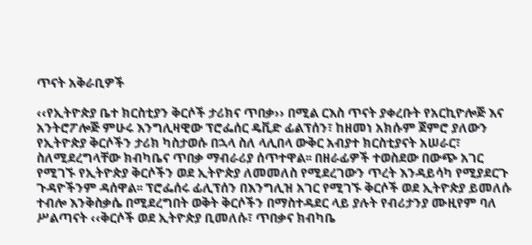ጥናት አቅራቢዎች

‹‹የኢትዮጵያ ቤተ ክርስቲያን ቅርሶች ታሪክና ጥበቃ›› በሚል ርእስ ጥናት ያቀረቡት የአርኪዮሎጅ እና አንትሮፖሎጅ ምሁሩ እንግሊዛዊው ፕሮፌሰር ዴቪድ ፊልፕሰን፣ ከዘመነ አክሱም ጀምሮ ያለውን የኢትዮጵያ ቅርሶችን ታሪክ ካስታወሱ በኋላ ስለ ላሊበላ ውቅር አብያተ ክርስቲያናት አሠራር፣ ስለሚደረግላቸው ክብካቤና ጥበቃ ማብራሪያ ሰጥተዋል፡፡ በዘራፊዎች ተወስደው በውጭ አገር የሚገኙ የኢትዮጵያ ቅርሶችን ወደ ኢትዮጵያ ለመመለስ የሚደረገውን ጥረት እንዳይሳካ የሚያደርጉ ጉዳዮችንም ዳሰዋል፡፡ ፕሮፌሰሩ ፊሊፕሰን በእንግሊዝ አገር የሚገኙ ቅርሶች ወደ ኢትዮጵያ ይመለሱ ተብሎ እንቅስቃሴ በሚደረግበት ወቅት ቅርሶችን በማስተዳደር ላይ ያሉት የብሪታንያ ሙዚየም ባለ ሥልጣናት ‹‹ቅርሶች ወደ ኢትዮጵያ ቢመለሱ፣ ጥበቃና ክብካቤ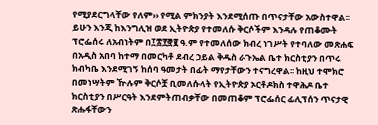የሚያደርግላቸው የለም›› የሚል ምክንያት እንደሚሰጡ በጥናታቸው አውስተዋል፡፡ ይሁን እንጂ ከእንግሊዝ ወደ ኢትዮጵያ የተመለሱ ቅርሶችም እንዳሉ የጠቆሙት ፕሮፌሰሩ ለአብነትም በ፲፰፻፸፪ ዓ.ም የተመለሰው ክብረ ነገሥት የተባለው መጽሐፍ በአዲስ አበባ ከተማ በመርካቶ ደብረ ኃይል ቅዱስ ራጉኤል ቤተ ክርስቲያን በጥሩ ክብካቤ እንደሚገኝ ከሰባ ዓመታት በፊት ማየታቸውን ተናግረዋል፡፡ ከዚህ ተሞክሮ በመነሣትም ዅሉም ቅርሶቿ ቢመለሱላት የኢትዮጵያ ኦርቶዶክስ ተዋሕዶ ቤተ ክርስቲያን በሥርዓት እንደምትጠብቃቸው በመጠቆም ፕሮፌሰር ፊሊፕሰን ጥናታዊ ጽሑፋቸውን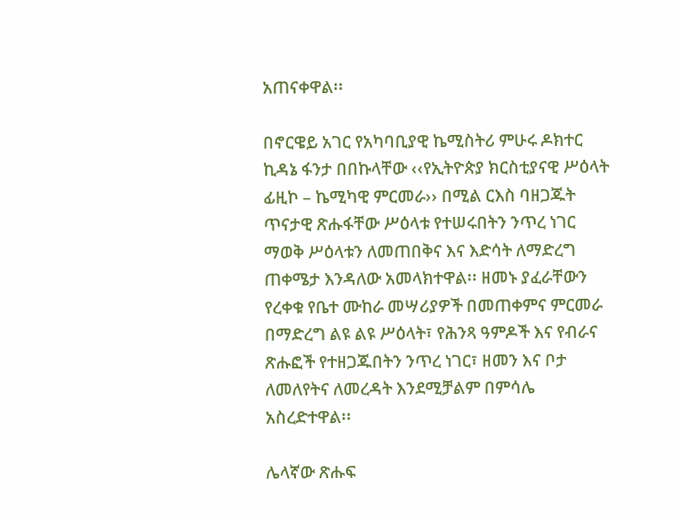አጠናቀዋል፡፡

በኖርዌይ አገር የአካባቢያዊ ኬሚስትሪ ምሁሩ ዶክተር ኪዳኔ ፋንታ በበኩላቸው ‹‹የኢትዮጵያ ክርስቲያናዊ ሥዕላት ፊዚኮ – ኬሚካዊ ምርመራ›› በሚል ርእስ ባዘጋጁት ጥናታዊ ጽሑፋቸው ሥዕላቱ የተሠሩበትን ንጥረ ነገር ማወቅ ሥዕላቱን ለመጠበቅና እና እድሳት ለማድረግ ጠቀሜታ እንዳለው አመላክተዋል፡፡ ዘመኑ ያፈራቸውን የረቀቁ የቤተ ሙከራ መሣሪያዎች በመጠቀምና ምርመራ በማድረግ ልዩ ልዩ ሥዕላት፣ የሕንጻ ዓምዶች እና የብራና ጽሑፎች የተዘጋጁበትን ንጥረ ነገር፣ ዘመን እና ቦታ ለመለየትና ለመረዳት እንደሚቻልም በምሳሌ አስረድተዋል፡፡

ሌላኛው ጽሑፍ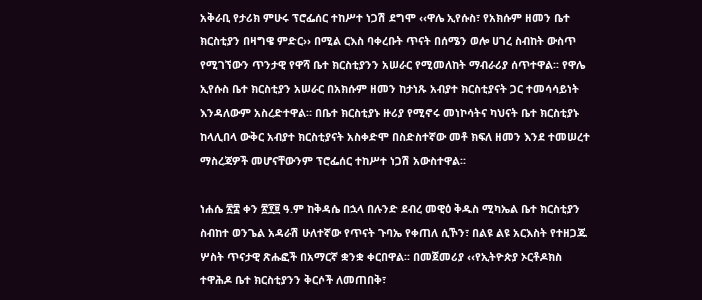አቅራቢ የታሪክ ምሁሩ ፕሮፌሰር ተከሥተ ነጋሽ ደግሞ ‹‹ዋሌ ኢየሱስ፣ የአክሱም ዘመን ቤተ ክርስቲያን በዛግዌ ምድር›› በሚል ርእስ ባቀረቡት ጥናት በሰሜን ወሎ ሀገረ ስብከት ውስጥ የሚገኘውን ጥንታዊ የዋሻ ቤተ ክርስቲያንን አሠራር የሚመለከት ማብራሪያ ሰጥተዋል፡፡ የዋሌ ኢየሱስ ቤተ ክርስቲያን አሠራር በአክሱም ዘመን ከታነጹ አብያተ ክርስቲያናት ጋር ተመሳሳይነት እንዳለውም አስረድተዋል። በቤተ ክርስቲያኑ ዙሪያ የሚኖሩ መነኮሳትና ካህናት ቤተ ክርስቲያኑ ከላሊበላ ውቅር አብያተ ክርስቲያናት አስቀድሞ በስድስተኛው መቶ ክፍለ ዘመን እንደ ተመሠረተ ማስረጃዎች መሆናቸውንም ፕሮፌሰር ተከሥተ ነጋሽ አውስተዋል፡፡

ነሐሴ ፳፰ ቀን ፳፻፱ ዓ.ም ከቅዳሴ በኋላ በሉንድ ደብረ መዊዕ ቅዱስ ሚካኤል ቤተ ክርስቲያን ስብከተ ወንጌል አዳራሽ ሁለተኛው የጥናት ጉባኤ የቀጠለ ሲኾን፣ በልዩ ልዩ አርእስት የተዘጋጁ ሦስት ጥናታዊ ጽሑፎች በአማርኛ ቋንቋ ቀርበዋል፡፡ በመጀመሪያ ‹‹የኢትዮጵያ ኦርቶዶክስ ተዋሕዶ ቤተ ክርስቲያንን ቅርሶች ለመጠበቅ፣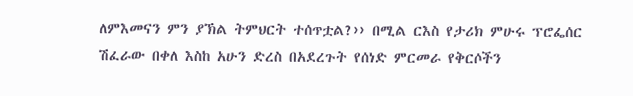ለምእመናን ምን ያኽል ትምህርት ተሰጥቷል?›› በሚል ርእስ የታሪክ ምሁሩ ፕሮፌሰር ሽፈራው በቀለ እስከ አሁን ድረስ በአደረጉት የሰነድ ምርመራ የቅርሶችን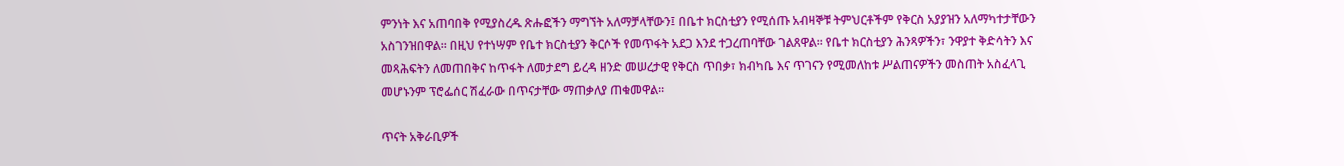ምንነት እና አጠባበቅ የሚያስረዱ ጽሑፎችን ማግኘት አለማቻላቸውን፤ በቤተ ክርስቲያን የሚሰጡ አብዛኞቹ ትምህርቶችም የቅርስ አያያዝን አለማካተታቸውን አስገንዝበዋል። በዚህ የተነሣም የቤተ ክርስቲያን ቅርሶች የመጥፋት አደጋ እንደ ተጋረጠባቸው ገልጸዋል፡፡ የቤተ ክርስቲያን ሕንጻዎችን፣ ንዋያተ ቅድሳትን እና መጻሕፍትን ለመጠበቅና ከጥፋት ለመታደግ ይረዳ ዘንድ መሠረታዊ የቅርስ ጥበቃ፣ ክብካቤ እና ጥገናን የሚመለከቱ ሥልጠናዎችን መስጠት አስፈላጊ መሆኑንም ፕሮፌሰር ሽፈራው በጥናታቸው ማጠቃለያ ጠቁመዋል፡፡

ጥናት አቅራቢዎች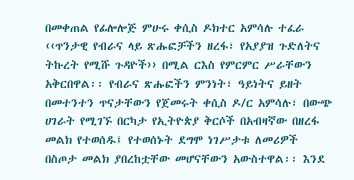በመቀጠል የፊሎሎጅ ምሁሩ ቀሲስ ዶክተር አምሳሉ ተፈራ ‹‹ጥንታዊ የብራና ላይ ጽሑፎቻችን ዘረፋ፣ የአያያዝ ጉድለትና ትኩረት የሚሹ ጉዳዮች›› በሚል ርእስ የምርምር ሥራቸውን አቅርበዋል፡፡ የብራና ጽሑፎችን ምንነት፣ ዓይነትና ይዘት በመተንተን ጥናታቸውን የጀመሩት ቀሲስ ዶ/ር አምሳሉ፣ በውጭ ሀገራት የሚገኙ በርካታ የኢትዮጵያ ቅርሶች በአብዛኛው በዘረፋ መልክ የተወሰዱ፤ የተወሰኑት ደግሞ ነገሥታቱ ለመሪዎች በስጦታ መልክ ያበረከቷቸው መሆናቸውን አውስተዋል፡፡ እንደ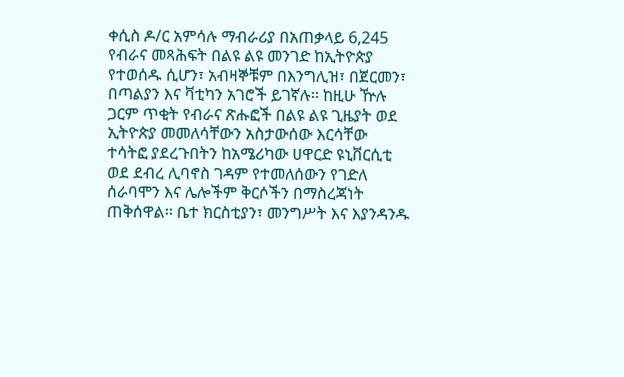ቀሲስ ዶ/ር አምሳሉ ማብራሪያ በአጠቃላይ 6,245 የብራና መጻሕፍት በልዩ ልዩ መንገድ ከኢትዮጵያ የተወሰዱ ሲሆን፣ አብዛኞቹም በእንግሊዝ፣ በጀርመን፣ በጣልያን እና ቫቲካን አገሮች ይገኛሉ፡፡ ከዚሁ ዅሉ ጋርም ጥቂት የብራና ጽሑፎች በልዩ ልዩ ጊዜያት ወደ ኢትዮጵያ መመለሳቸውን አስታውሰው እርሳቸው ተሳትፎ ያደረጉበትን ከአሜሪካው ሀዋርድ ዩኒቨርሲቲ ወደ ደብረ ሊባኖስ ገዳም የተመለሰውን የገድለ ሰራባሞን እና ሌሎችም ቅርሶችን በማስረጃነት ጠቅሰዋል፡፡ ቤተ ክርስቲያን፣ መንግሥት እና እያንዳንዱ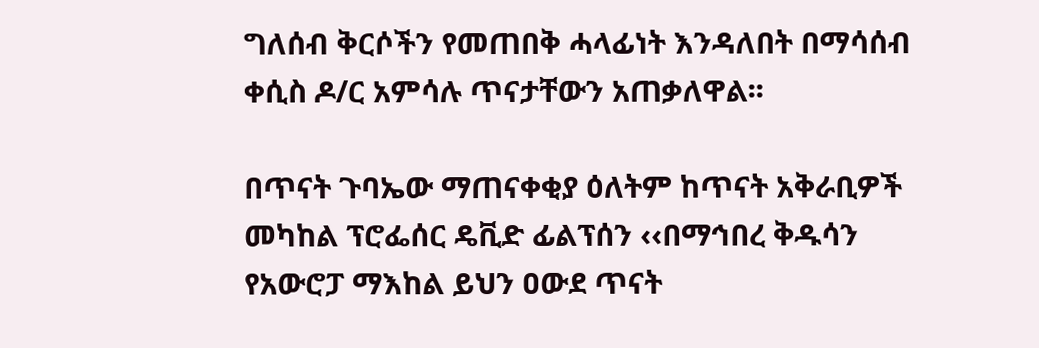ግለሰብ ቅርሶችን የመጠበቅ ሓላፊነት እንዳለበት በማሳሰብ ቀሲስ ዶ/ር አምሳሉ ጥናታቸውን አጠቃለዋል፡፡

በጥናት ጉባኤው ማጠናቀቂያ ዕለትም ከጥናት አቅራቢዎች መካከል ፕሮፌሰር ዴቪድ ፊልፕሰን ‹‹በማኅበረ ቅዱሳን የአውሮፓ ማእከል ይህን ዐውደ ጥናት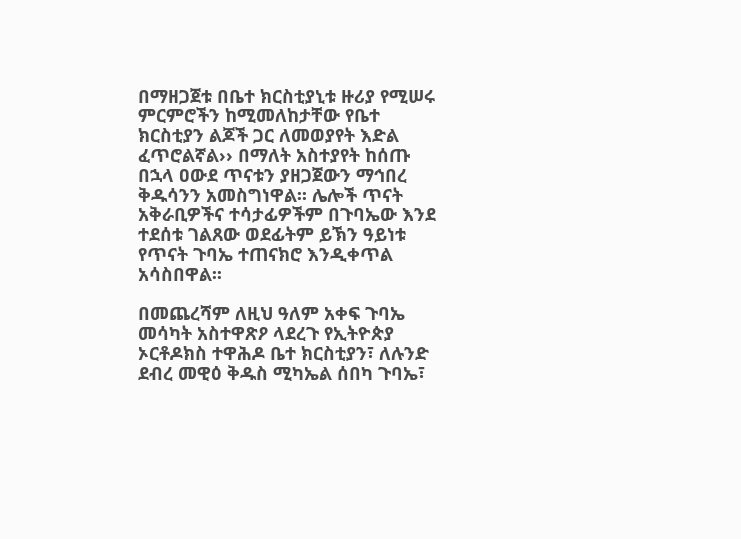በማዘጋጀቱ በቤተ ክርስቲያኒቱ ዙሪያ የሚሠሩ ምርምሮችን ከሚመለከታቸው የቤተ ክርስቲያን ልጆች ጋር ለመወያየት እድል ፈጥሮልኛል›› በማለት አስተያየት ከሰጡ በኋላ ዐውደ ጥናቱን ያዘጋጀውን ማኅበረ ቅዱሳንን አመስግነዋል፡፡ ሌሎች ጥናት አቅራቢዎችና ተሳታፊዎችም በጉባኤው እንደ ተደሰቱ ገልጸው ወደፊትም ይኽን ዓይነቱ የጥናት ጉባኤ ተጠናክሮ እንዲቀጥል አሳስበዋል፡፡

በመጨረሻም ለዚህ ዓለም አቀፍ ጉባኤ መሳካት አስተዋጽዖ ላደረጉ የኢትዮጵያ ኦርቶዶክስ ተዋሕዶ ቤተ ክርስቲያን፣ ለሉንድ ደብረ መዊዕ ቅዱስ ሚካኤል ሰበካ ጉባኤ፣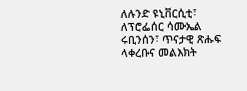ለሉንድ ዩኒቨርሲቲ፣ ለፕሮፌሰር ሳሙኤል ሩቢንሰን፣ ጥናታዊ ጽሑፍ ላቀረቡና መልእክት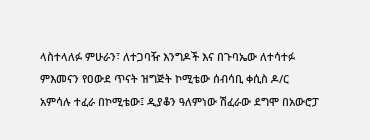ላስተላለፉ ምሁራን፣ ለተጋባዥ እንግዶች እና በጉባኤው ለተሳተፉ ምእመናን የዐውደ ጥናት ዝግጅት ኮሚቴው ሰብሳቢ ቀሲስ ዶ/ር አምሳሉ ተፈራ በኮሚቴው፤ ዲያቆን ዓለምነው ሽፈራው ደግሞ በአውሮፓ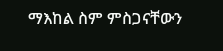ማእከል ስም ምስጋናቸውን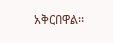አቅርበዋል፡፡